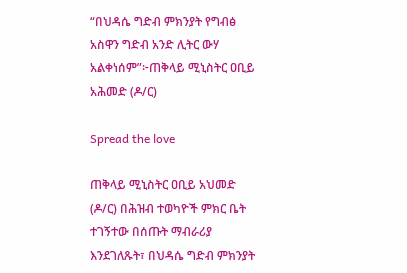“በህዳሴ ግድብ ምክንያት የግብፅ አስዋን ግድብ አንድ ሊትር ውሃ አልቀነሰም”፦ጠቅላይ ሚኒስትር ዐቢይ አሕመድ (ዶ/ር)

Spread the love

ጠቅላይ ሚኒስትር ዐቢይ አህመድ (ዶ/ር) በሕዝብ ተወካዮች ምክር ቤት ተገኝተው በሰጡት ማብራሪያ እንደገለጹት፣ በህዳሴ ግድብ ምክንያት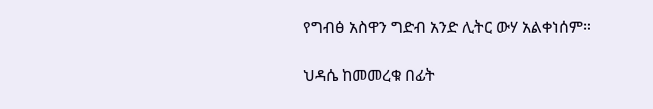የግብፅ አስዋን ግድብ አንድ ሊትር ውሃ አልቀነሰም።

ህዳሴ ከመመረቁ በፊት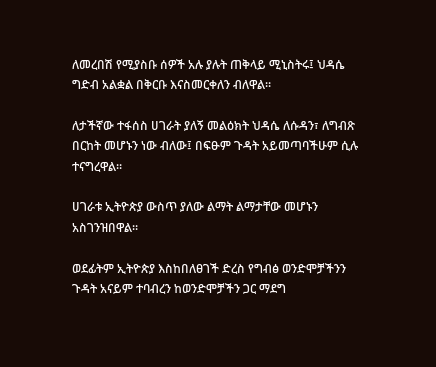ለመረበሽ የሚያስቡ ሰዎች አሉ ያሉት ጠቅላይ ሚኒስትሩ፤ ህዳሴ ግድብ አልቋል በቅርቡ እናስመርቀለን ብለዋል።

ለታችኛው ተፋሰስ ሀገራት ያለኝ መልዕክት ህዳሴ ለሱዳን፣ ለግብጽ በርከት መሆኑን ነው ብለው፤ በፍፁም ጉዳት አይመጣባችሁም ሲሉ ተናግረዋል።

ሀገራቱ ኢትዮጵያ ውስጥ ያለው ልማት ልማታቸው መሆኑን አስገንዝበዋል፡፡

ወደፊትም ኢትዮጵያ እስከበለፀገች ድረስ የግብፅ ወንድሞቻችንን ጉዳት አናይም ተባብረን ከወንድሞቻችን ጋር ማደግ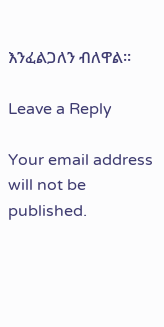እንፈልጋለን ብለዋል።

Leave a Reply

Your email address will not be published.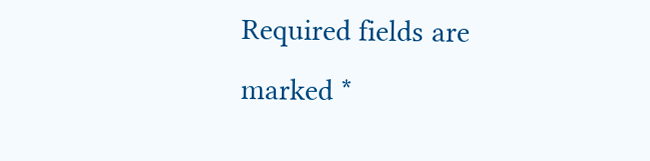Required fields are marked *